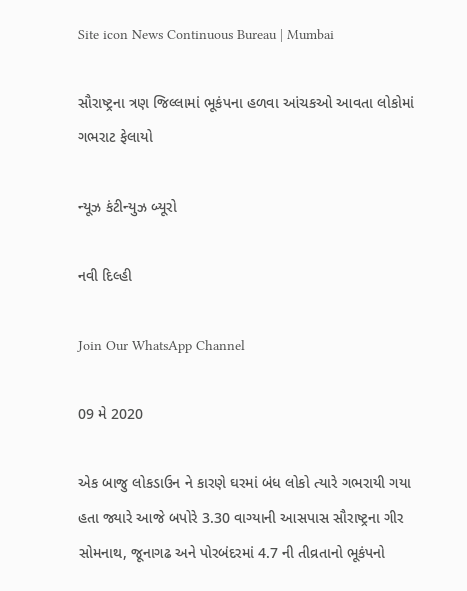Site icon News Continuous Bureau | Mumbai

સૌરાષ્ટ્રના ત્રણ જિલ્લામાં ભૂકંપના હળવા આંચકઓ આવતા લોકોમાં ગભરાટ ફેલાયો

ન્યૂઝ કંટીન્યુઝ બ્યૂરો

નવી દિલ્હી

Join Our WhatsApp Channel

09 મે 2020

એક બાજુ લોકડાઉન ને કારણે ઘરમાં બંધ લોકો ત્યારે ગભરાયી ગયા હતા જ્યારે આજે બપોરે 3.30 વાગ્યાની આસપાસ સૌરાષ્ટ્રના ગીર સોમનાથ, જૂનાગઢ અને પોરબંદરમાં 4.7 ની તીવ્રતાનો ભૂકંપનો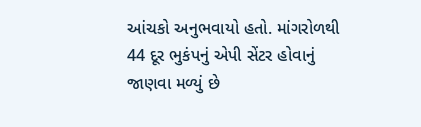આંચકો અનુભવાયો હતો. માંગરોળથી 44 દૂર ભુકંપનું એપી સેંટર હોવાનું જાણવા મળ્યું છે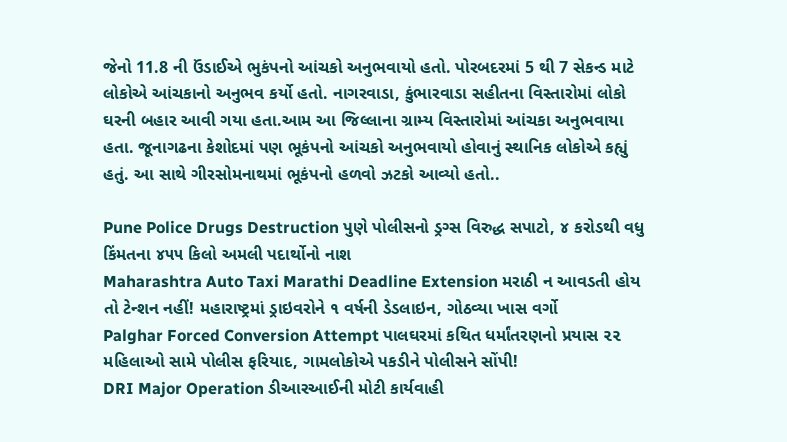જેનો 11.8 ની ઉંડાઈએ ભુકંપનો આંચકો અનુભવાયો હતો. પોરબદરમાં 5 થી 7 સેકન્ડ માટે લોકોએ આંચકાનો અનુભવ કર્યો હતો. નાગરવાડા, કુંભારવાડા સહીતના વિસ્તારોમાં લોકો ઘરની બહાર આવી ગયા હતા.આમ આ જિલ્લાના ગ્રામ્ય વિસ્તારોમાં આંચકા અનુભવાયા હતા. જૂનાગઢના કેશોદમાં પણ ભૂકંપનો આંચકો અનુભવાયો હોવાનું સ્થાનિક લોકોએ કહ્યું હતું. આ સાથે ગીરસોમનાથમાં ભૂકંપનો હળવો ઝટકો આવ્યો હતો..

Pune Police Drugs Destruction પુણે પોલીસનો ડ્રગ્સ વિરુદ્ધ સપાટો, ૪ કરોડથી વધુ કિંમતના ૪૫૫ કિલો અમલી પદાર્થોનો નાશ
Maharashtra Auto Taxi Marathi Deadline Extension મરાઠી ન આવડતી હોય તો ટેન્શન નહીં! મહારાષ્ટ્રમાં ડ્રાઇવરોને ૧ વર્ષની ડેડલાઇન, ગોઠવ્યા ખાસ વર્ગો
Palghar Forced Conversion Attempt પાલઘરમાં કથિત ધર્માંતરણનો પ્રયાસ ૨૨ મહિલાઓ સામે પોલીસ ફરિયાદ, ગામલોકોએ પકડીને પોલીસને સોંપી!
DRI Major Operation ડીઆરઆઈની મોટી કાર્યવાહી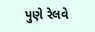પુણે રેલવે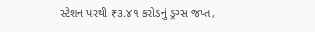સ્ટેશન પરથી ₹૩.૪૧ કરોડનું ડ્રગ્સ જપ્ત,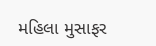મહિલા મુસાફર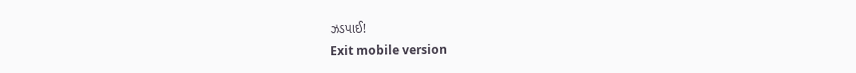ઝડપાઈ!
Exit mobile version